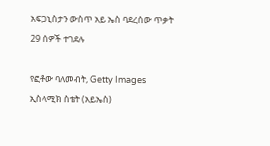አፍጋኒስታን ውስጥ አይ ኤስ ባደረሰው ጥቃት 29 ሰዎች ተገደሉ

የፎቶው ባለመብት, Getty Images
ኢስላሚክ ስቴት (አይኤስ)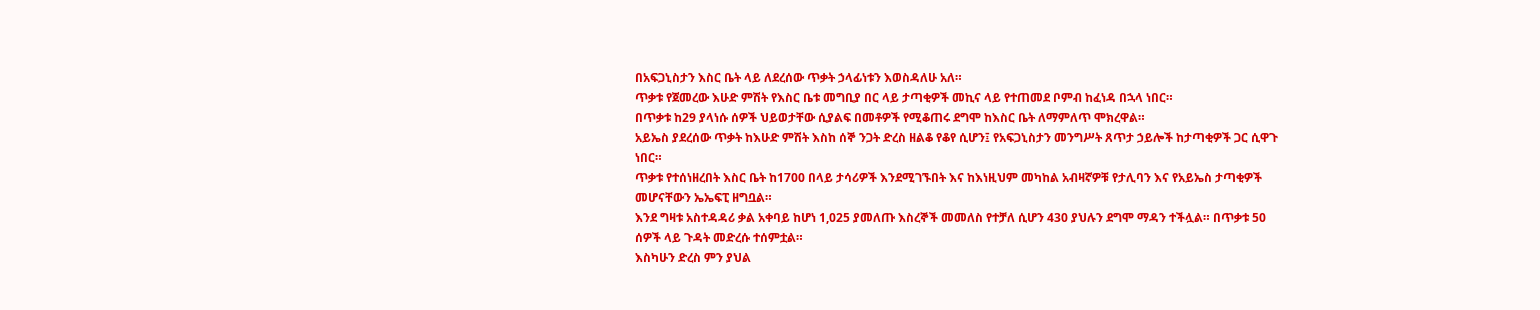በአፍጋኒስታን እስር ቤት ላይ ለደረሰው ጥቃት ኃላፊነቱን እወስዳለሁ አለ።
ጥቃቱ የጀመረው እሁድ ምሽት የእስር ቤቱ መግቢያ በር ላይ ታጣቂዎች መኪና ላይ የተጠመደ ቦምብ ከፈነዳ በኋላ ነበር።
በጥቃቱ ከ29 ያላነሱ ሰዎች ህይወታቸው ሲያልፍ በመቶዎች የሚቆጠሩ ደግሞ ከእስር ቤት ለማምለጥ ሞክረዋል።
አይኤስ ያደረሰው ጥቃት ከእሁድ ምሽት እስከ ሰኞ ንጋት ድረስ ዘልቆ የቆየ ሲሆን፤ የአፍጋኒስታን መንግሥት ጸጥታ ኃይሎች ከታጣቂዎች ጋር ሲዋጉ ነበር።
ጥቃቱ የተሰነዘረበት እስር ቤት ከ1700 በላይ ታሳሪዎች እንደሚገኙበት እና ከእነዚህም መካከል አብዛኛዎቹ የታሊባን እና የአይኤስ ታጣቂዎች መሆናቸውን ኤኤፍፒ ዘግቧል።
እንደ ግዛቱ አስተዳዳሪ ቃል አቀባይ ከሆነ 1,025 ያመለጡ እስረኞች መመለስ የተቻለ ሲሆን 430 ያህሉን ደግሞ ማዳን ተችሏል። በጥቃቱ 50 ሰዎች ላይ ጉዳት መድረሱ ተሰምቷል።
እስካሁን ድረስ ምን ያህል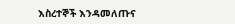እስረተኞች እንዳመለጡና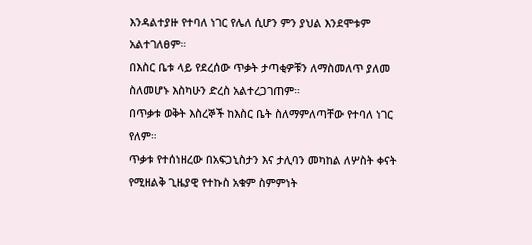እንዳልተያዙ የተባለ ነገር የሌለ ሲሆን ምን ያህል እንደሞቱም አልተገለፀም።
በእስር ቤቱ ላይ የደረሰው ጥቃት ታጣቂዎቹን ለማስመለጥ ያለመ ስለመሆኑ እስካሁን ድረስ አልተረጋገጠም።
በጥቃቱ ወቅት እስረኞች ከእስር ቤት ስለማምለጣቸው የተባለ ነገር የለም።
ጥቃቱ የተሰነዘረው በአፍጋኒስታን እና ታሊባን መካከል ለሦስት ቀናት የሚዘልቅ ጊዜያዊ የተኩስ አቁም ስምምነት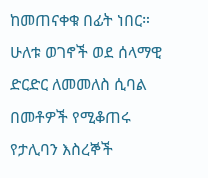ከመጠናቀቁ በፊት ነበር።
ሁለቱ ወገኖች ወደ ሰላማዊ ድርድር ለመመለስ ሲባል በመቶዎች የሚቆጠሩ የታሊባን እስረኞች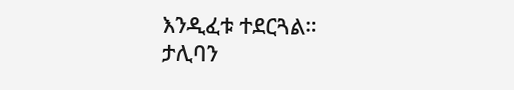እንዲፈቱ ተደርጓል።
ታሊባን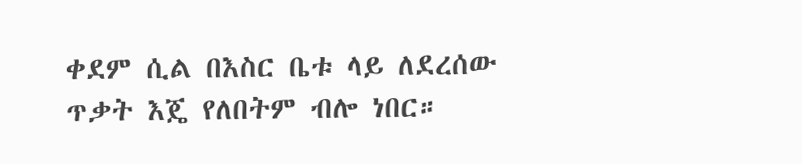ቀደም ሲል በእስር ቤቱ ላይ ለደረሰው ጥቃት እጄ የለበትም ብሎ ነበር።